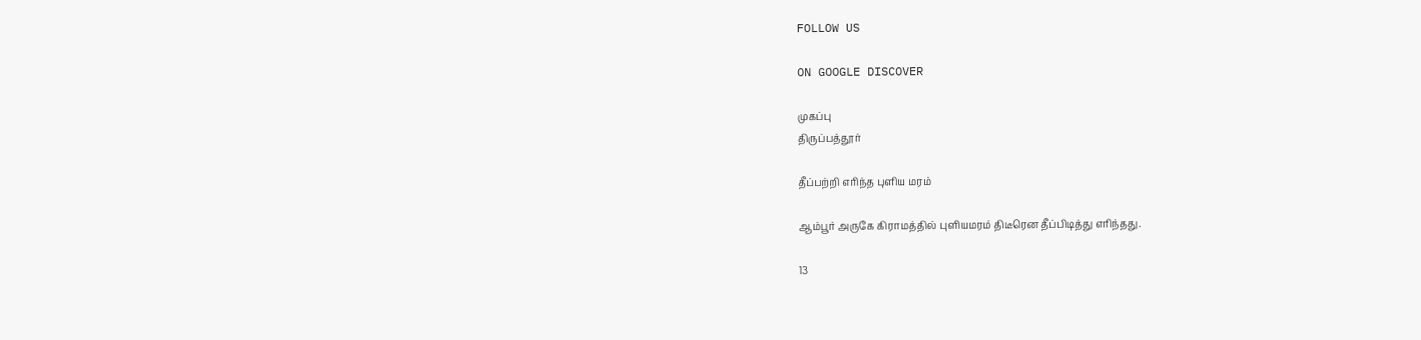FOLLOW US

ON GOOGLE DISCOVER

முகப்பு
திருப்பத்தூர்

தீப்பற்றி எரிந்த புளிய மரம்

ஆம்பூர் அருகே கிராமத்தில் புளியமரம் திடீரென தீப்பிடித்து எரிந்தது.

13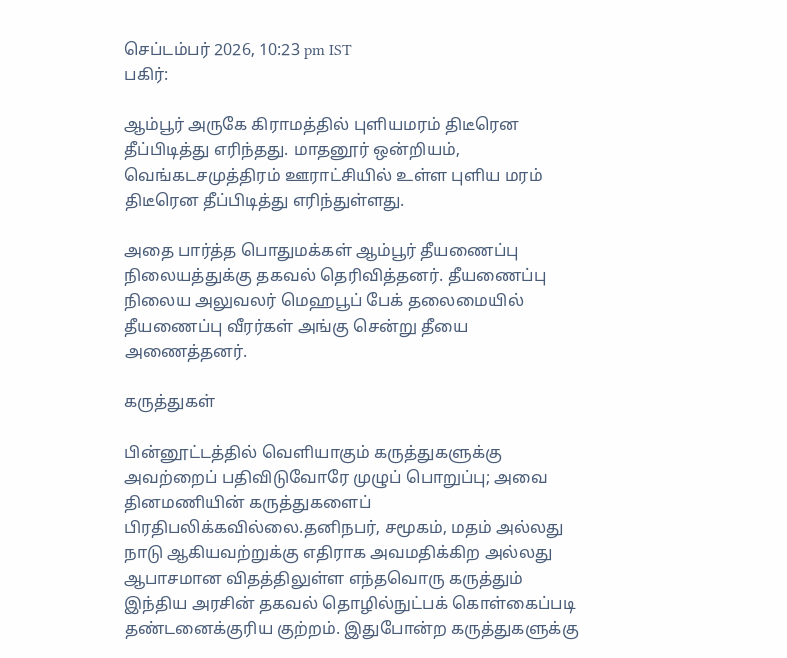செப்டம்பர் 2026, 10:23 pm IST
பகிர்:

ஆம்பூர் அருகே கிராமத்தில் புளியமரம் திடீரென தீப்பிடித்து எரிந்தது. மாதனூர் ஒன்றியம், வெங்கடசமுத்திரம் ஊராட்சியில் உள்ள புளிய மரம் திடீரென தீப்பிடித்து எரிந்துள்ளது.

அதை பார்த்த பொதுமக்கள் ஆம்பூர் தீயணைப்பு நிலையத்துக்கு தகவல் தெரிவித்தனர். தீயணைப்பு நிலைய அலுவலர் மெஹபூப் பேக் தலைமையில் தீயணைப்பு வீரர்கள் அங்கு சென்று தீயை அணைத்தனர்.

கருத்துகள்

பின்னூட்டத்தில் வெளியாகும் கருத்துகளுக்கு அவற்றைப் பதிவிடுவோரே முழுப் பொறுப்பு; அவை தினமணியின் கருத்துகளைப் பிரதிபலிக்கவில்லை.தனிநபர், சமூகம், மதம் அல்லது நாடு ஆகியவற்றுக்கு எதிராக அவமதிக்கிற அல்லது ஆபாசமான விதத்திலுள்ள எந்தவொரு கருத்தும் இந்திய அரசின் தகவல் தொழில்நுட்பக் கொள்கைப்படி தண்டனைக்குரிய குற்றம். இதுபோன்ற கருத்துகளுக்கு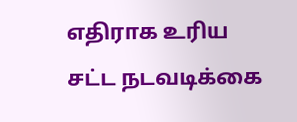எதிராக உரிய சட்ட நடவடிக்கை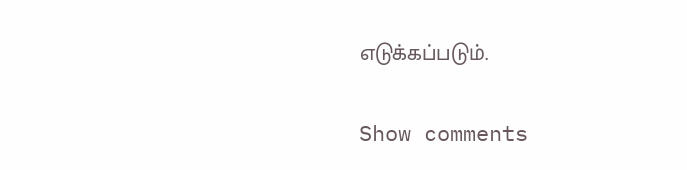எடுக்கப்படும்.

Show comments